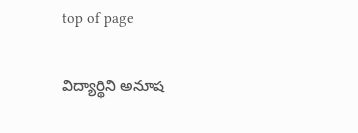top of page

విద్యార్థిని అనూష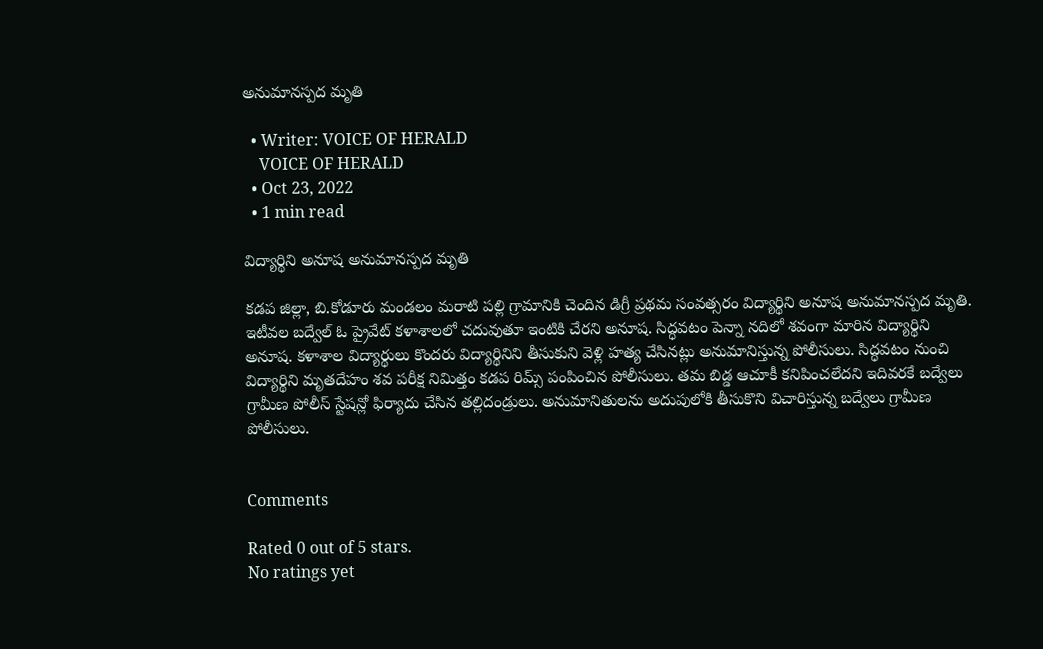అనుమానస్పద మృతి

  • Writer: VOICE OF HERALD
    VOICE OF HERALD
  • Oct 23, 2022
  • 1 min read

విద్యార్థిని అనూష అనుమానస్పద మృతి

కడప జిల్లా, బి.కోడూరు మండలం మరాటి పల్లి గ్రామానికి చెందిన డిగ్రీ ప్రథమ సంవత్సరం విద్యార్థిని అనూష అనుమానస్పద మృతి. ఇటీవల బద్వేల్ ఓ ప్రైవేట్ కళాశాలలో చదువుతూ ఇంటికి చేరని అనూష. సిద్ధవటం పెన్నా నదిలో శవంగా మారిన విద్యార్థిని అనూష. కళాశాల విద్యార్థులు కొందరు విద్యార్థినిని తీసుకుని వెళ్లి హత్య చేసినట్లు అనుమానిస్తున్న పోలీసులు. సిద్ధవటం నుంచి విద్యార్థిని మృతదేహం శవ పరీక్ష నిమిత్తం కడప రిమ్స్ పంపించిన పోలీసులు. తమ బిడ్డ ఆచూకీ కనిపించలేదని ఇదివరకే బద్వేలు గ్రామీణ పోలీస్ స్టేషన్లో ఫిర్యాదు చేసిన తల్లిదండ్రులు. అనుమానితులను అదుపులోకి తీసుకొని విచారిస్తున్న బద్వేలు గ్రామీణ పోలీసులు.


Comments

Rated 0 out of 5 stars.
No ratings yet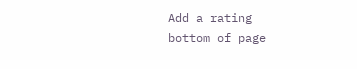Add a rating
bottom of page